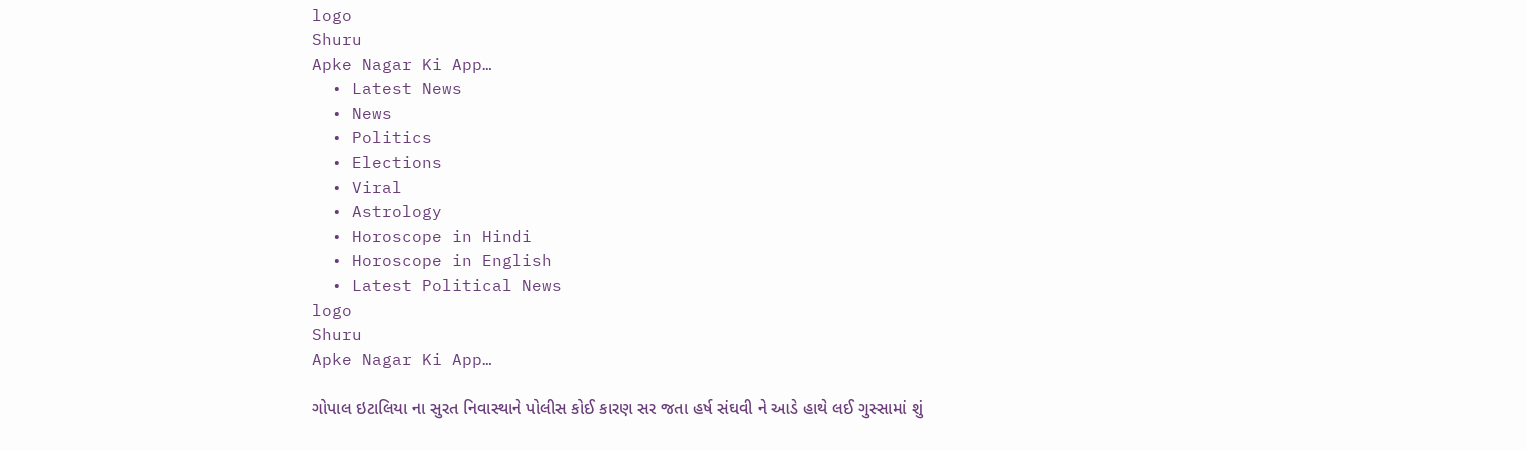logo
Shuru
Apke Nagar Ki App…
  • Latest News
  • News
  • Politics
  • Elections
  • Viral
  • Astrology
  • Horoscope in Hindi
  • Horoscope in English
  • Latest Political News
logo
Shuru
Apke Nagar Ki App…

ગોપાલ ઇટાલિયા ના સુરત નિવાસ્થાને પોલીસ કોઈ કારણ સર જતા હર્ષ સંઘવી ને આડે હાથે લઈ ગુસ્સામાં શું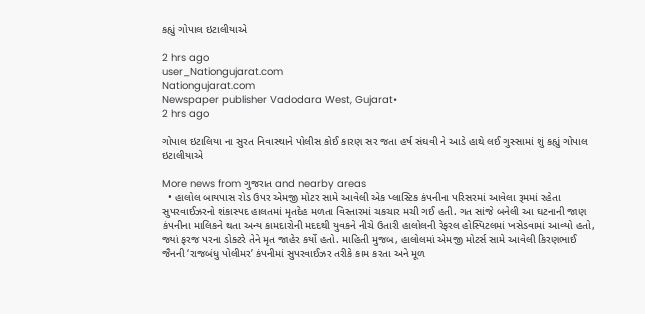કહ્યું ગોપાલ ઇટાલીયાએ

2 hrs ago
user_Nationgujarat.com
Nationgujarat.com
Newspaper publisher Vadodara West, Gujarat•
2 hrs ago

ગોપાલ ઇટાલિયા ના સુરત નિવાસ્થાને પોલીસ કોઈ કારણ સર જતા હર્ષ સંઘવી ને આડે હાથે લઈ ગુસ્સામાં શું કહ્યું ગોપાલ ઇટાલીયાએ

More news from ગુજરાત and nearby areas
  • હાલોલ બાયપાસ રોડ ઉપર એમજી મોટર સામે આવેલી એક પ્લાસ્ટિક કંપનીના પરિસરમાં આવેલા રૂમમાં રહેતા સુપરવાઈઝરનો શંકાસ્પદ હાલતમાં મૃતદેહ મળતા વિસ્તારમાં ચકચાર મચી ગઈ હતી. ગત સાંજે બનેલી આ ઘટનાની જાણ કંપનીના માલિકને થતા અન્ય કામદારોની મદદથી યુવકને નીચે ઉતારી હાલોલની રેફરલ હોસ્પિટલમાં ખસેડવામાં આવ્યો હતો, જ્યાં ફરજ પરના ડોક્ટરે તેને મૃત જાહેર કર્યો હતો. માહિતી મુજબ, હાલોલમાં એમજી મોટર્સ સામે આવેલી કિરણભાઈ જૈનની ‘રાજબંધુ પોલીમર’ કંપનીમાં સુપરવાઈઝર તરીકે કામ કરતા અને મૂળ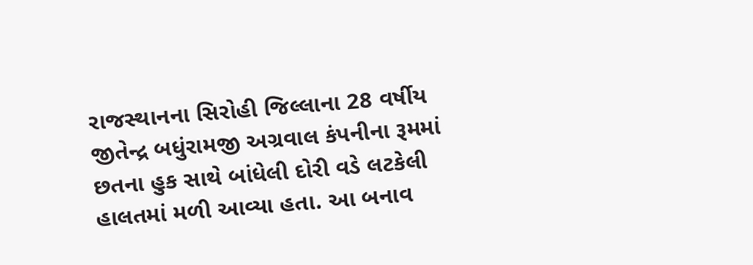રાજસ્થાનના સિરોહી જિલ્લાના 28 વર્ષીય જીતેન્દ્ર બધુંરામજી અગ્રવાલ કંપનીના રૂમમાં છતના હુક સાથે બાંધેલી દોરી વડે લટકેલી હાલતમાં મળી આવ્યા હતા. આ બનાવ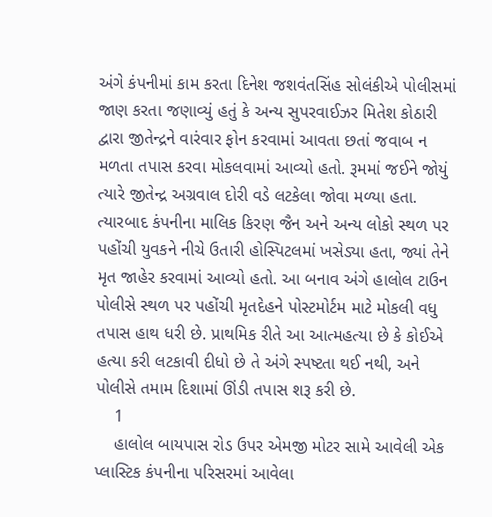અંગે કંપનીમાં કામ કરતા દિનેશ જશવંતસિંહ સોલંકીએ પોલીસમાં જાણ કરતા જણાવ્યું હતું કે અન્ય સુપરવાઈઝર મિતેશ કોઠારી દ્વારા જીતેન્દ્રને વારંવાર ફોન કરવામાં આવતા છતાં જવાબ ન મળતા તપાસ કરવા મોકલવામાં આવ્યો હતો. રૂમમાં જઈને જોયું ત્યારે જીતેન્દ્ર અગ્રવાલ દોરી વડે લટકેલા જોવા મળ્યા હતા. ત્યારબાદ કંપનીના માલિક કિરણ જૈન અને અન્ય લોકો સ્થળ પર પહોંચી યુવકને નીચે ઉતારી હોસ્પિટલમાં ખસેડ્યા હતા, જ્યાં તેને મૃત જાહેર કરવામાં આવ્યો હતો. આ બનાવ અંગે હાલોલ ટાઉન પોલીસે સ્થળ પર પહોંચી મૃતદેહને પોસ્ટમોર્ટમ માટે મોકલી વધુ તપાસ હાથ ધરી છે. પ્રાથમિક રીતે આ આત્મહત્યા છે કે કોઈએ હત્યા કરી લટકાવી દીધો છે તે અંગે સ્પષ્ટતા થઈ નથી, અને પોલીસે તમામ દિશામાં ઊંડી તપાસ શરૂ કરી છે.
    1
    હાલોલ બાયપાસ રોડ ઉપર એમજી મોટર સામે આવેલી એક પ્લાસ્ટિક કંપનીના પરિસરમાં આવેલા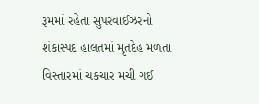રૂમમાં રહેતા સુપરવાઈઝરનો શંકાસ્પદ હાલતમાં મૃતદેહ મળતા વિસ્તારમાં ચકચાર મચી ગઈ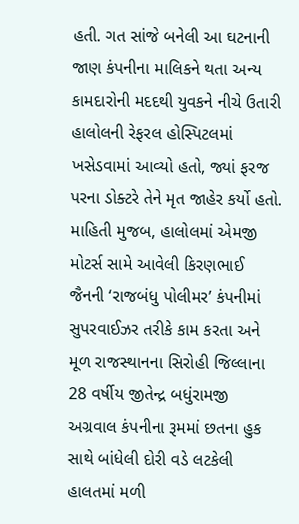હતી. ગત સાંજે બનેલી આ ઘટનાની જાણ કંપનીના માલિકને થતા અન્ય કામદારોની મદદથી યુવકને નીચે ઉતારી હાલોલની રેફરલ હોસ્પિટલમાં ખસેડવામાં આવ્યો હતો, જ્યાં ફરજ પરના ડોક્ટરે તેને મૃત જાહેર કર્યો હતો.
માહિતી મુજબ, હાલોલમાં એમજી મોટર્સ સામે આવેલી કિરણભાઈ જૈનની ‘રાજબંધુ પોલીમર’ કંપનીમાં સુપરવાઈઝર તરીકે કામ કરતા અને મૂળ રાજસ્થાનના સિરોહી જિલ્લાના 28 વર્ષીય જીતેન્દ્ર બધુંરામજી અગ્રવાલ કંપનીના રૂમમાં છતના હુક સાથે બાંધેલી દોરી વડે લટકેલી હાલતમાં મળી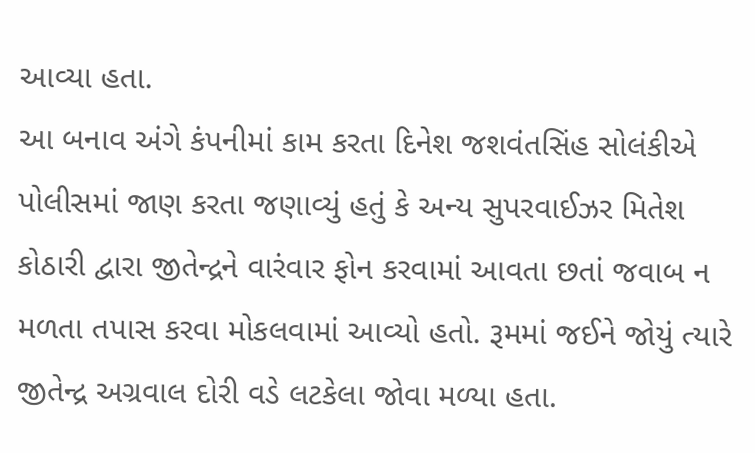આવ્યા હતા.
આ બનાવ અંગે કંપનીમાં કામ કરતા દિનેશ જશવંતસિંહ સોલંકીએ પોલીસમાં જાણ કરતા જણાવ્યું હતું કે અન્ય સુપરવાઈઝર મિતેશ કોઠારી દ્વારા જીતેન્દ્રને વારંવાર ફોન કરવામાં આવતા છતાં જવાબ ન મળતા તપાસ કરવા મોકલવામાં આવ્યો હતો. રૂમમાં જઈને જોયું ત્યારે જીતેન્દ્ર અગ્રવાલ દોરી વડે લટકેલા જોવા મળ્યા હતા.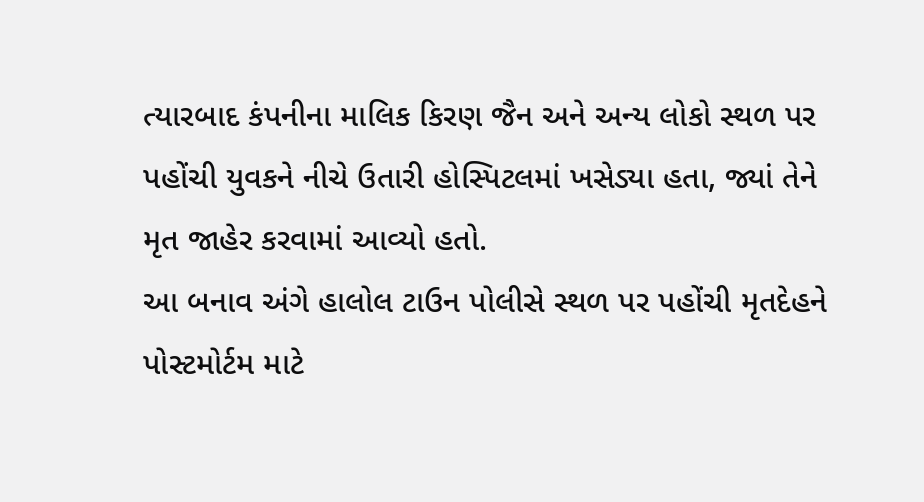ત્યારબાદ કંપનીના માલિક કિરણ જૈન અને અન્ય લોકો સ્થળ પર પહોંચી યુવકને નીચે ઉતારી હોસ્પિટલમાં ખસેડ્યા હતા, જ્યાં તેને મૃત જાહેર કરવામાં આવ્યો હતો.
આ બનાવ અંગે હાલોલ ટાઉન પોલીસે સ્થળ પર પહોંચી મૃતદેહને પોસ્ટમોર્ટમ માટે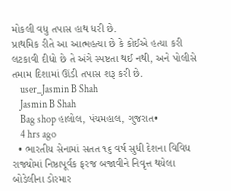મોકલી વધુ તપાસ હાથ ધરી છે.
પ્રાથમિક રીતે આ આત્મહત્યા છે કે કોઈએ હત્યા કરી લટકાવી દીધો છે તે અંગે સ્પષ્ટતા થઈ નથી, અને પોલીસે તમામ દિશામાં ઊંડી તપાસ શરૂ કરી છે.
    user_Jasmin B Shah
    Jasmin B Shah
    Bag shop હાલોલ, પંચમહાલ, ગુજરાત•
    4 hrs ago
  • ભારતીય સેનામાં સતત ૧૬ વર્ષ સુધી દેશના વિવિધ રાજ્યોમાં નિષ્ઠાપૂર્વક ફરજ બજાવીને નિવૃત્ત થયેલા બોડેલીના ડોરમાર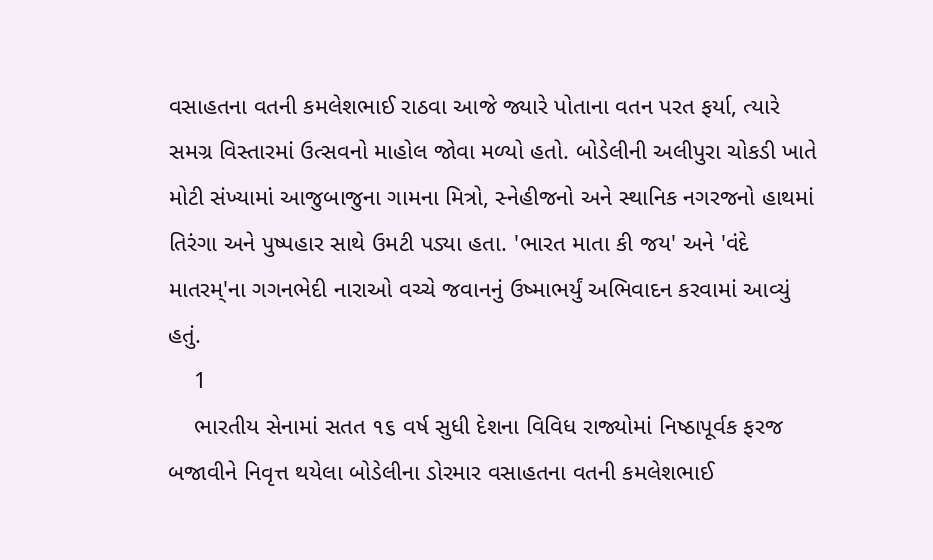વસાહતના વતની કમલેશભાઈ રાઠવા આજે જ્યારે પોતાના વતન પરત ફર્યા, ત્યારે સમગ્ર વિસ્તારમાં ઉત્સવનો માહોલ જોવા મળ્યો હતો. બોડેલીની અલીપુરા ચોકડી ખાતે મોટી સંખ્યામાં આજુબાજુના ગામના મિત્રો, સ્નેહીજનો અને સ્થાનિક નગરજનો હાથમાં તિરંગા અને પુષ્પહાર સાથે ઉમટી પડ્યા હતા. 'ભારત માતા કી જય' અને 'વંદે માતરમ્'ના ગગનભેદી નારાઓ વચ્ચે જવાનનું ઉષ્માભર્યું અભિવાદન કરવામાં આવ્યું હતું.
    1
    ભારતીય સેનામાં સતત ૧૬ વર્ષ સુધી દેશના વિવિધ રાજ્યોમાં નિષ્ઠાપૂર્વક ફરજ બજાવીને નિવૃત્ત થયેલા બોડેલીના ડોરમાર વસાહતના વતની કમલેશભાઈ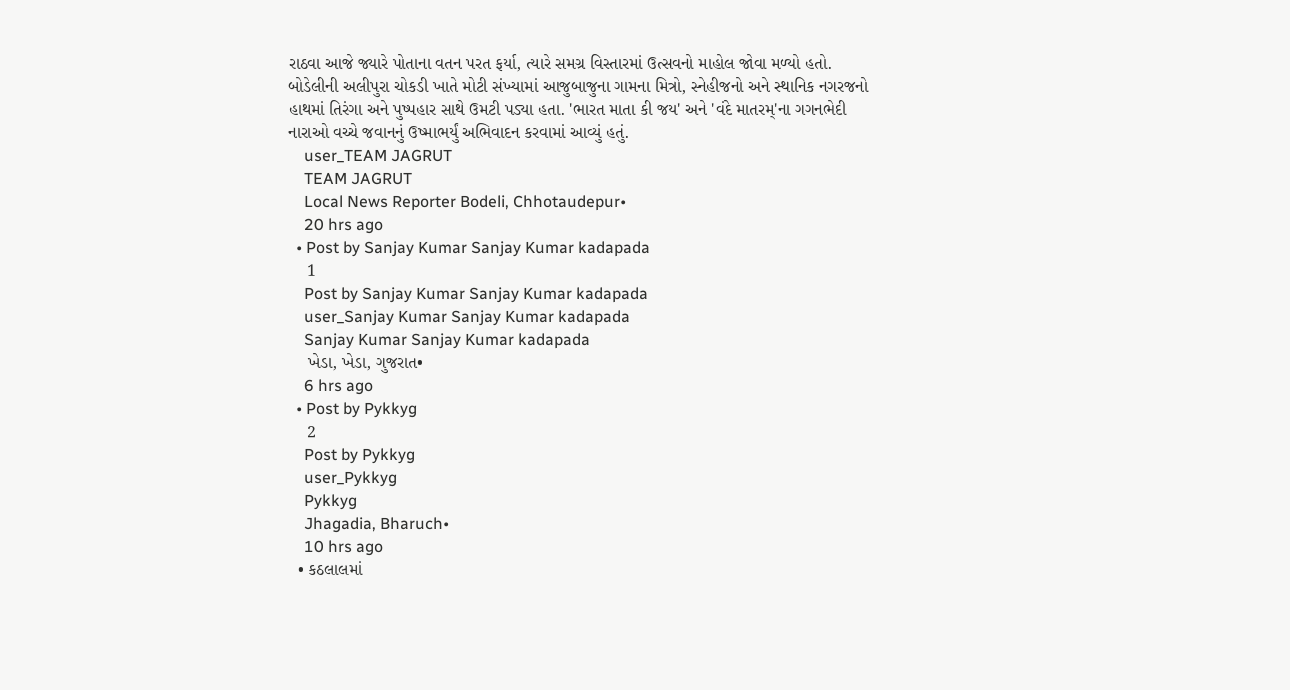રાઠવા આજે જ્યારે પોતાના વતન પરત ફર્યા, ત્યારે સમગ્ર વિસ્તારમાં ઉત્સવનો માહોલ જોવા મળ્યો હતો.
બોડેલીની અલીપુરા ચોકડી ખાતે મોટી સંખ્યામાં આજુબાજુના ગામના મિત્રો, સ્નેહીજનો અને સ્થાનિક નગરજનો હાથમાં તિરંગા અને પુષ્પહાર સાથે ઉમટી પડ્યા હતા. 'ભારત માતા કી જય' અને 'વંદે માતરમ્'ના ગગનભેદી નારાઓ વચ્ચે જવાનનું ઉષ્માભર્યું અભિવાદન કરવામાં આવ્યું હતું.
    user_TEAM JAGRUT
    TEAM JAGRUT
    Local News Reporter Bodeli, Chhotaudepur•
    20 hrs ago
  • Post by Sanjay Kumar Sanjay Kumar kadapada
    1
    Post by Sanjay Kumar Sanjay Kumar kadapada
    user_Sanjay Kumar Sanjay Kumar kadapada
    Sanjay Kumar Sanjay Kumar kadapada
    ખેડા, ખેડા, ગુજરાત•
    6 hrs ago
  • Post by Pykkyg
    2
    Post by Pykkyg
    user_Pykkyg
    Pykkyg
    Jhagadia, Bharuch•
    10 hrs ago
  • કઠલાલમાં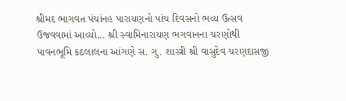શ્રીમદ ભાગવત પંચાંનહ પારાયણનો પાંચ દિવસનો ભવ્ય ઉત્સવ ઉજવવામાં આવ્યો... શ્રી સ્વામિનારાયણ ભગવાનના ચરણોથી પાવનભૂમિ કઠલાલના આંગણે સ. ગુ. શાસ્ત્રી શ્રી વાસુદેવ ચરણદાસજી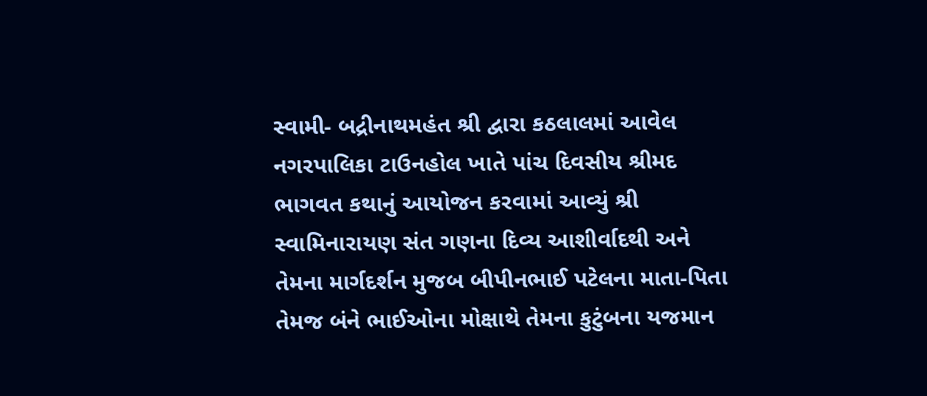સ્વામી- બદ્રીનાથમહંત શ્રી દ્વારા કઠલાલમાં આવેલ નગરપાલિકા ટાઉનહોલ ખાતે પાંચ દિવસીય શ્રીમદ ભાગવત કથાનું આયોજન કરવામાં આવ્યું શ્રી સ્વામિનારાયણ સંત ગણના દિવ્ય આશીર્વાદથી અને તેમના માર્ગદર્શન મુજબ બીપીનભાઈ પટેલના માતા-પિતા તેમજ બંને ભાઈઓના મોક્ષાથે તેમના કુટુંબના યજમાન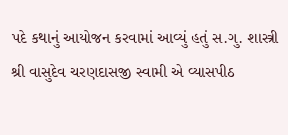પદે કથાનું આયોજન કરવામાં આવ્યું હતું સ.ગુ. શાસ્ત્રી શ્રી વાસુદેવ ચરણદાસજી સ્વામી એ વ્યાસપીઠ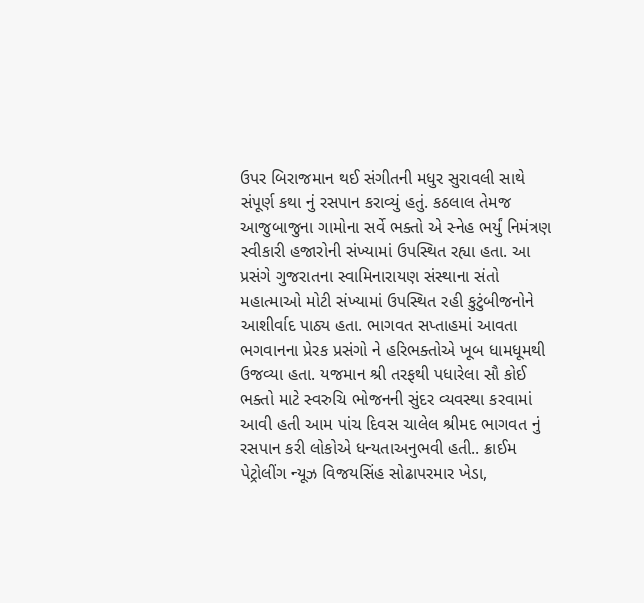ઉપર બિરાજમાન થઈ સંગીતની મધુર સુરાવલી સાથે સંપૂર્ણ કથા નું રસપાન કરાવ્યું હતું. કઠલાલ તેમજ આજુબાજુના ગામોના સર્વે ભક્તો એ સ્નેહ ભર્યું નિમંત્રણ સ્વીકારી હજારોની સંખ્યામાં ઉપસ્થિત રહ્યા હતા. આ પ્રસંગે ગુજરાતના સ્વામિનારાયણ સંસ્થાના સંતો મહાત્માઓ મોટી સંખ્યામાં ઉપસ્થિત રહી કુટુંબીજનોને આશીર્વાદ પાઠ્ય હતા. ભાગવત સપ્તાહમાં આવતા ભગવાનના પ્રેરક પ્રસંગો ને હરિભક્તોએ ખૂબ ધામધૂમથી ઉજવ્યા હતા. યજમાન શ્રી તરફથી પધારેલા સૌ કોઈ ભક્તો માટે સ્વરુચિ ભોજનની સુંદર વ્યવસ્થા કરવામાં આવી હતી આમ પાંચ દિવસ ચાલેલ શ્રીમદ ભાગવત નું રસપાન કરી લોકોએ ધન્યતાઅનુભવી હતી.. ક્રાઈમ પેટ્રોલીંગ ન્યૂઝ વિજયસિંહ સોઢાપરમાર ખેડા,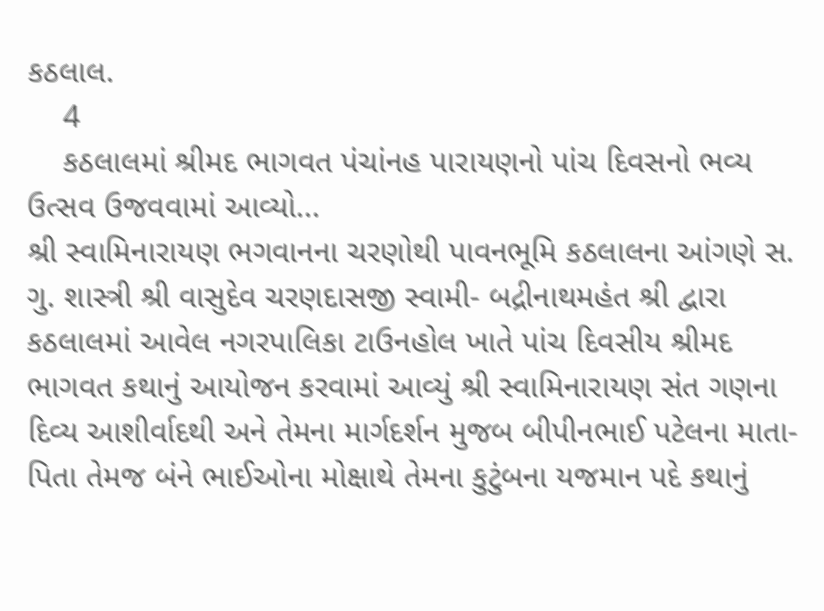કઠલાલ.
    4
    કઠલાલમાં શ્રીમદ ભાગવત પંચાંનહ પારાયણનો પાંચ દિવસનો ભવ્ય ઉત્સવ ઉજવવામાં આવ્યો...
શ્રી સ્વામિનારાયણ ભગવાનના ચરણોથી પાવનભૂમિ કઠલાલના આંગણે સ. ગુ. શાસ્ત્રી શ્રી વાસુદેવ ચરણદાસજી સ્વામી- બદ્રીનાથમહંત શ્રી દ્વારા કઠલાલમાં આવેલ નગરપાલિકા ટાઉનહોલ ખાતે પાંચ દિવસીય શ્રીમદ ભાગવત કથાનું આયોજન કરવામાં આવ્યું શ્રી સ્વામિનારાયણ સંત ગણના દિવ્ય આશીર્વાદથી અને તેમના માર્ગદર્શન મુજબ બીપીનભાઈ પટેલના માતા-પિતા તેમજ બંને ભાઈઓના મોક્ષાથે તેમના કુટુંબના યજમાન પદે કથાનું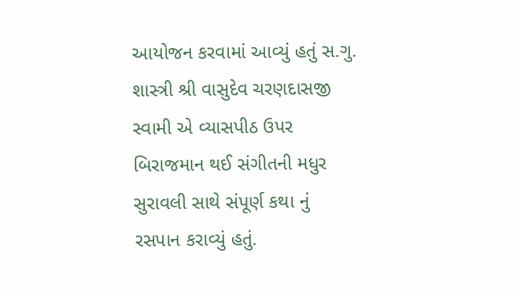આયોજન કરવામાં આવ્યું હતું સ.ગુ. શાસ્ત્રી શ્રી વાસુદેવ ચરણદાસજી સ્વામી એ વ્યાસપીઠ ઉપર બિરાજમાન થઈ સંગીતની મધુર સુરાવલી સાથે સંપૂર્ણ કથા નું રસપાન કરાવ્યું હતું.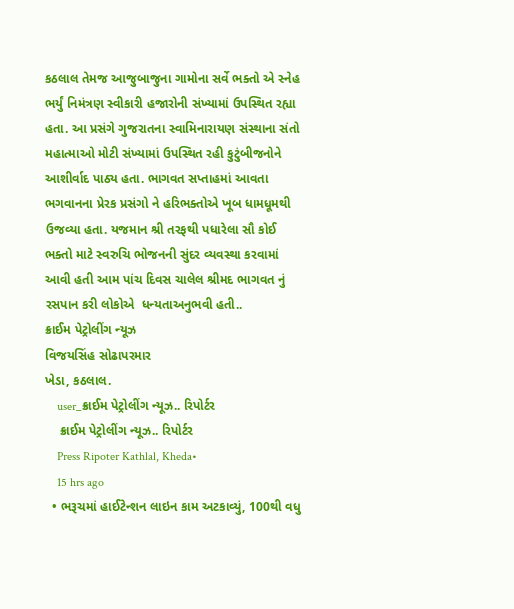કઠલાલ તેમજ આજુબાજુના ગામોના સર્વે ભક્તો એ સ્નેહ ભર્યું નિમંત્રણ સ્વીકારી હજારોની સંખ્યામાં ઉપસ્થિત રહ્યા હતા. આ પ્રસંગે ગુજરાતના સ્વામિનારાયણ સંસ્થાના સંતો મહાત્માઓ મોટી સંખ્યામાં ઉપસ્થિત રહી કુટુંબીજનોને આશીર્વાદ પાઠ્ય હતા. ભાગવત સપ્તાહમાં આવતા ભગવાનના પ્રેરક પ્રસંગો ને હરિભક્તોએ ખૂબ ધામધૂમથી ઉજવ્યા હતા. યજમાન શ્રી તરફથી પધારેલા સૌ કોઈ ભક્તો માટે સ્વરુચિ ભોજનની સુંદર વ્યવસ્થા કરવામાં આવી હતી આમ પાંચ દિવસ ચાલેલ શ્રીમદ ભાગવત નું રસપાન કરી લોકોએ  ધન્યતાઅનુભવી હતી..
ક્રાઈમ પેટ્રોલીંગ ન્યૂઝ
વિજયસિંહ સોઢાપરમાર
ખેડા, કઠલાલ.
    user_ક્રાઈમ પેટ્રોલીંગ ન્યૂઝ.. રિપોર્ટર
    ક્રાઈમ પેટ્રોલીંગ ન્યૂઝ.. રિપોર્ટર
    Press Ripoter Kathlal, Kheda•
    15 hrs ago
  • ભરૂચમાં હાઈટેન્શન લાઇન કામ અટકાવ્યું, 100થી વધુ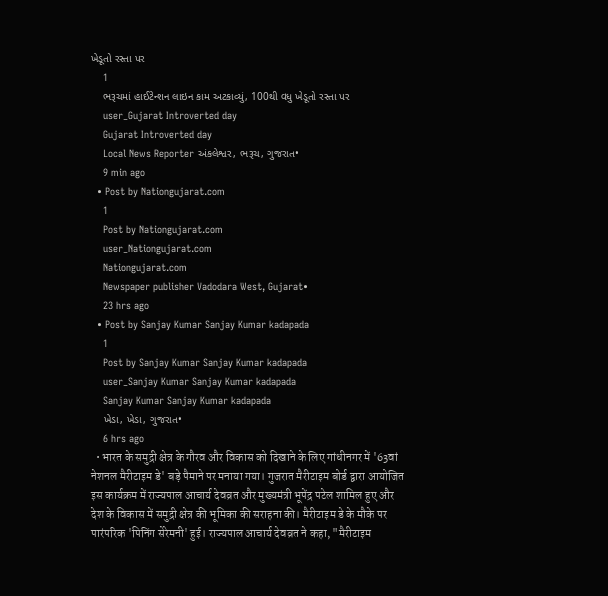ખેડૂતો રસ્તા પર
    1
    ભરૂચમાં હાઈટેન્શન લાઇન કામ અટકાવ્યું, 100થી વધુ ખેડૂતો રસ્તા પર
    user_Gujarat Introverted day
    Gujarat Introverted day
    Local News Reporter અંકલેશ્વર, ભરૂચ, ગુજરાત•
    9 min ago
  • Post by Nationgujarat.com
    1
    Post by Nationgujarat.com
    user_Nationgujarat.com
    Nationgujarat.com
    Newspaper publisher Vadodara West, Gujarat•
    23 hrs ago
  • Post by Sanjay Kumar Sanjay Kumar kadapada
    1
    Post by Sanjay Kumar Sanjay Kumar kadapada
    user_Sanjay Kumar Sanjay Kumar kadapada
    Sanjay Kumar Sanjay Kumar kadapada
    ખેડા, ખેડા, ગુજરાત•
    6 hrs ago
  • भारत के समुद्री क्षेत्र के गौरव और विकास को दिखाने के लिए गांधीनगर में '63वां नेशनल मैरीटाइम डे' बड़े पैमाने पर मनाया गया। गुजरात मैरीटाइम बोर्ड द्वारा आयोजित इस कार्यक्रम में राज्यपाल आचार्य देवव्रत और मुख्यमंत्री भूपेंद्र पटेल शामिल हुए और देश के विकास में समुद्री क्षेत्र की भूमिका की सराहना की। मैरीटाइम डे के मौके पर पारंपरिक 'पिनिंग सेरेमनी' हुई। राज्यपाल आचार्य देवव्रत ने कहा, "मैरीटाइम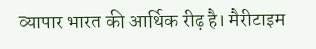व्यापार भारत की आर्थिक रीढ़ है। मैरीटाइम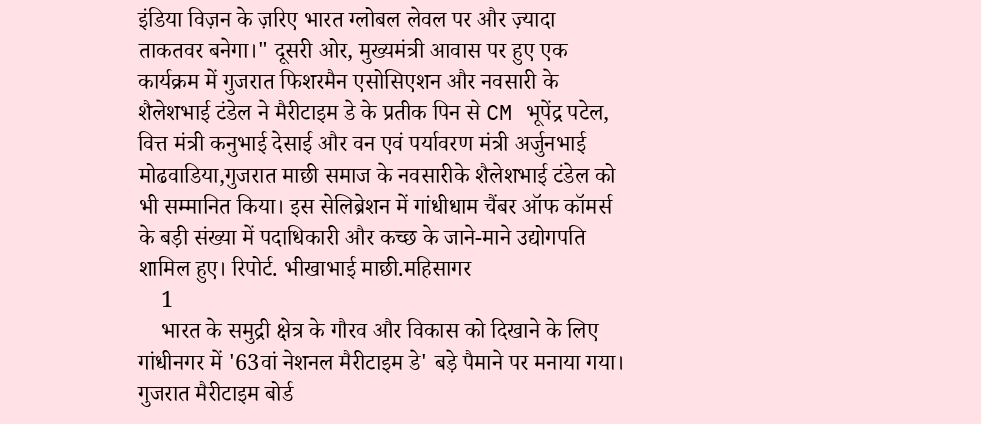इंडिया विज़न के ज़रिए भारत ग्लोबल लेवल पर और ज़्यादा ताकतवर बनेगा।" दूसरी ओर, मुख्यमंत्री आवास पर हुए एक कार्यक्रम में गुजरात फिशरमैन एसोसिएशन और नवसारी के शैलेशभाई टंडेल ने मैरीटाइम डे के प्रतीक पिन से CM भूपेंद्र पटेल, वित्त मंत्री कनुभाई देसाई और वन एवं पर्यावरण मंत्री अर्जुनभाई मोढवाडिया,गुजरात माछी समाज के नवसारीके शैलेशभाई टंडेल को भी सम्मानित किया। इस सेलिब्रेशन में गांधीधाम चैंबर ऑफ कॉमर्स के बड़ी संख्या में पदाधिकारी और कच्छ के जाने-माने उद्योगपति शामिल हुए। रिपोर्ट. भीखाभाई माछी.महिसागर
    1
    भारत के समुद्री क्षेत्र के गौरव और विकास को दिखाने के लिए गांधीनगर में '63वां नेशनल मैरीटाइम डे' बड़े पैमाने पर मनाया गया।
गुजरात मैरीटाइम बोर्ड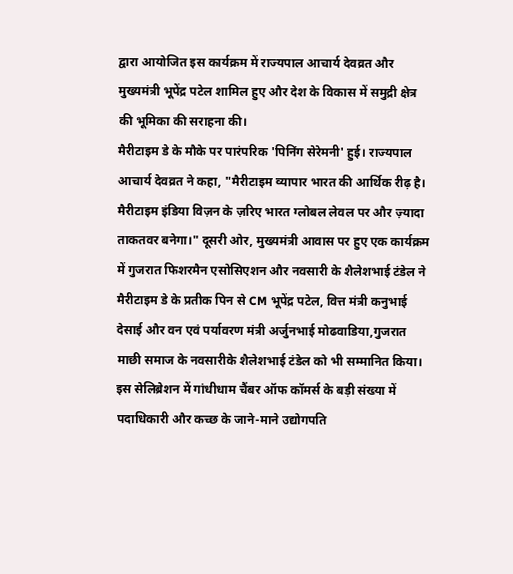द्वारा आयोजित इस कार्यक्रम में राज्यपाल आचार्य देवव्रत और मुख्यमंत्री भूपेंद्र पटेल शामिल हुए और देश के विकास में समुद्री क्षेत्र की भूमिका की सराहना की।
मैरीटाइम डे के मौके पर पारंपरिक 'पिनिंग सेरेमनी' हुई। राज्यपाल आचार्य देवव्रत ने कहा, "मैरीटाइम व्यापार भारत की आर्थिक रीढ़ है। मैरीटाइम इंडिया विज़न के ज़रिए भारत ग्लोबल लेवल पर और ज़्यादा
ताकतवर बनेगा।" दूसरी ओर, मुख्यमंत्री आवास पर हुए एक कार्यक्रम में गुजरात फिशरमैन एसोसिएशन और नवसारी के शैलेशभाई टंडेल ने मैरीटाइम डे के प्रतीक पिन से CM भूपेंद्र पटेल, वित्त मंत्री कनुभाई देसाई और वन एवं पर्यावरण मंत्री अर्जुनभाई मोढवाडिया,गुजरात  माछी समाज के नवसारीके शैलेशभाई टंडेल को भी सम्मानित किया।
इस सेलिब्रेशन में गांधीधाम चैंबर ऑफ कॉमर्स के बड़ी संख्या में पदाधिकारी और कच्छ के जाने-माने उद्योगपति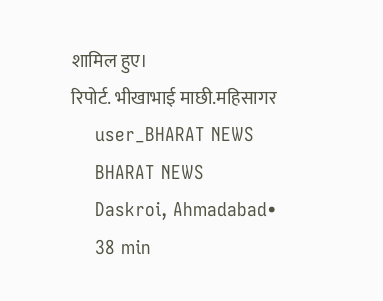शामिल हुए।
रिपोर्ट. भीखाभाई माछी.महिसागर
    user_BHARAT NEWS
    BHARAT NEWS
    Daskroi, Ahmadabad•
    38 min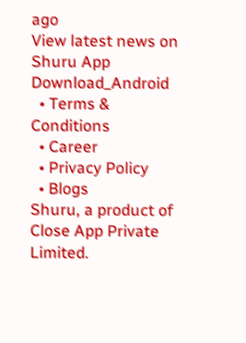ago
View latest news on Shuru App
Download_Android
  • Terms & Conditions
  • Career
  • Privacy Policy
  • Blogs
Shuru, a product of Close App Private Limited.